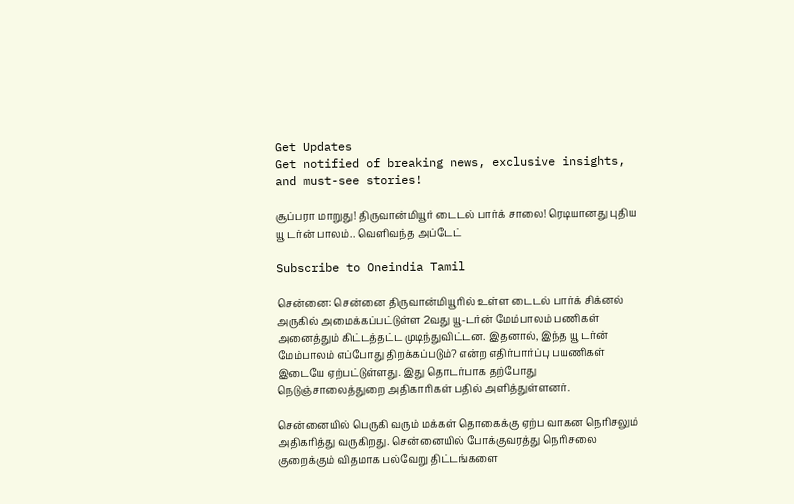Get Updates
Get notified of breaking news, exclusive insights, and must-see stories!

சூப்பரா மாறுது! திருவான்மியூர் டைடல் பார்க் சாலை! ரெடியானது புதிய யூ டர்ன் பாலம்.. வெளிவந்த அப்டேட்

Subscribe to Oneindia Tamil

சென்னை: சென்னை திருவான்மியூரில் உள்ள டைடல் பார்க் சிக்னல் அருகில் அமைக்கப்பட்டுள்ள 2வது யூ-டர்ன் மேம்பாலம் பணிகள் அனைத்தும் கிட்டத்தட்ட முடிந்துவிட்டன. இதனால், இந்த யூ டர்ன் மேம்பாலம் எப்போது திறக்கப்படும்? என்ற எதிர்பார்ப்பு பயணிகள் இடையே ஏற்பட்டுள்ளது. இது தொடர்பாக தற்போது நெடுஞ்சாலைத்துறை அதிகாரிகள் பதில் அளித்துள்ளனர்.

சென்னையில் பெருகி வரும் மக்கள் தொகைக்கு ஏற்ப வாகன நெரிசலும் அதிகரித்து வருகிறது. சென்னையில் போக்குவரத்து நெரிசலை குறைக்கும் விதமாக பல்வேறு திட்டங்களை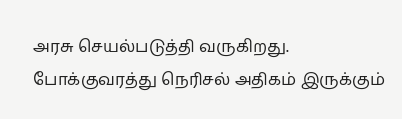அரசு செயல்படுத்தி வருகிறது. போக்குவரத்து நெரிசல் அதிகம் இருக்கும்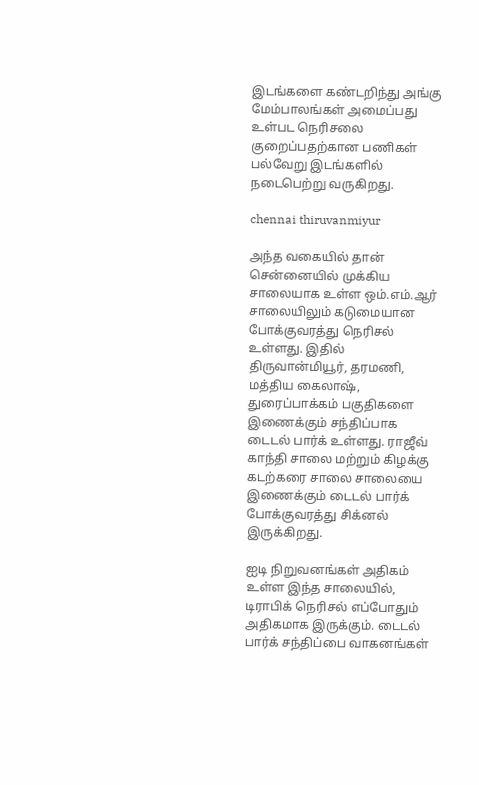இடங்களை கண்டறிந்து அங்கு மேம்பாலங்கள் அமைப்பது உள்பட நெரிசலை குறைப்பதற்கான பணிகள் பல்வேறு இடங்களில் நடைபெற்று வருகிறது.

chennai thiruvanmiyur

அந்த வகையில் தான் சென்னையில் முக்கிய சாலையாக உள்ள ஒம்.எம்.ஆர் சாலையிலும் கடுமையான போக்குவரத்து நெரிசல் உள்ளது. இதில் திருவான்மியூர், தரமணி, மத்திய கைலாஷ், துரைப்பாக்கம் பகுதிகளை இணைக்கும் சந்திப்பாக டைடல் பார்க் உள்ளது. ராஜீவ் காந்தி சாலை மற்றும் கிழக்கு கடற்கரை சாலை சாலையை இணைக்கும் டைடல் பார்க் போக்குவரத்து சிக்னல் இருக்கிறது.

ஐடி நிறுவனங்கள் அதிகம் உள்ள இந்த சாலையில், டிராபிக் நெரிசல் எப்போதும் அதிகமாக இருக்கும். டைடல் பார்க் சந்திப்பை வாகனங்கள்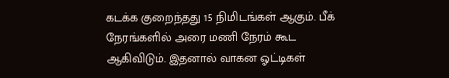கடக்க குறைந்தது 15 நிமிடங்கள் ஆகும். பீக் நேரங்களில் அரை மணி நேரம் கூட ஆகிவிடும். இதனால் வாகன ஓட்டிகள்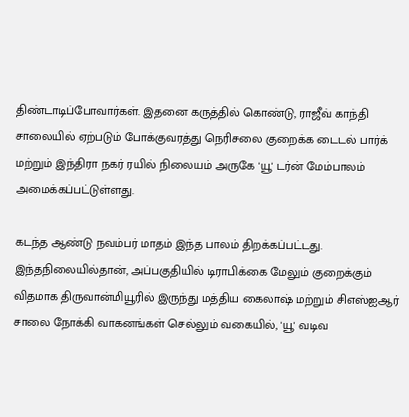திண்டாடிப்போவார்கள். இதனை கருத்தில் கொண்டு, ராஜீவ் காந்தி சாலையில் ஏற்படும் போக்குவரத்து நெரிசலை குறைக்க டைடல் பார்க் மற்றும் இந்திரா நகர் ரயில் நிலையம் அருகே 'யூ' டர்ன் மேம்பாலம் அமைக்கப்பட்டுள்ளது.

கடந்த ஆண்டு நவம்பர் மாதம் இந்த பாலம் திறக்கப்பட்டது. இந்தநிலையில்தான், அப்பகுதியில் டிராபிக்கை மேலும் குறைக்கும் விதமாக திருவான்மியூரில் இருந்து மத்திய கைலாஷ் மற்றும் சிஎஸ்ஐஆர் சாலை நோக்கி வாகனங்கள் செல்லும் வகையில், 'யூ' வடிவ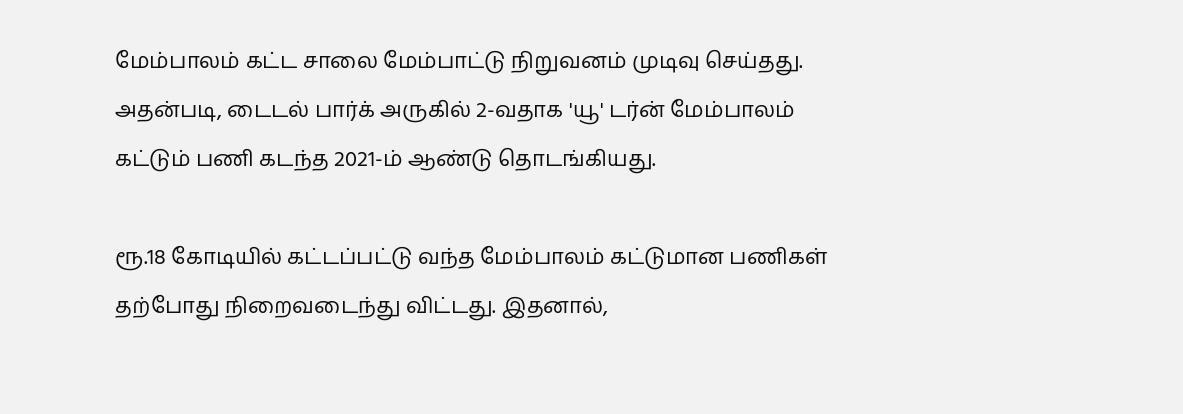மேம்பாலம் கட்ட சாலை மேம்பாட்டு நிறுவனம் முடிவு செய்தது. அதன்படி, டைடல் பார்க் அருகில் 2-வதாக 'யூ' டர்ன் மேம்பாலம் கட்டும் பணி கடந்த 2021-ம் ஆண்டு தொடங்கியது.

ரூ.18 கோடியில் கட்டப்பட்டு வந்த மேம்பாலம் கட்டுமான பணிகள் தற்போது நிறைவடைந்து விட்டது. இதனால்,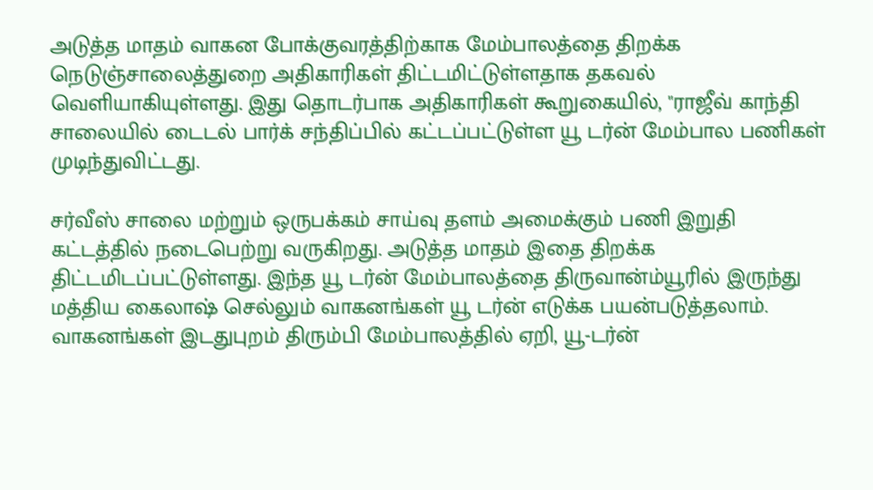அடுத்த மாதம் வாகன போக்குவரத்திற்காக மேம்பாலத்தை திறக்க நெடுஞ்சாலைத்துறை அதிகாரிகள் திட்டமிட்டுள்ளதாக தகவல் வெளியாகியுள்ளது. இது தொடர்பாக அதிகாரிகள் கூறுகையில், "ராஜீவ் காந்தி சாலையில் டைடல் பார்க் சந்திப்பில் கட்டப்பட்டுள்ள யூ டர்ன் மேம்பால பணிகள் முடிந்துவிட்டது.

சர்வீஸ் சாலை மற்றும் ஒருபக்கம் சாய்வு தளம் அமைக்கும் பணி இறுதி கட்டத்தில் நடைபெற்று வருகிறது. அடுத்த மாதம் இதை திறக்க திட்டமிடப்பட்டுள்ளது. இந்த யூ டர்ன் மேம்பாலத்தை திருவான்ம்யூரில் இருந்து மத்திய கைலாஷ் செல்லும் வாகனங்கள் யூ டர்ன் எடுக்க பயன்படுத்தலாம். வாகனங்கள் இடதுபுறம் திரும்பி மேம்பாலத்தில் ஏறி, யூ-டர்ன்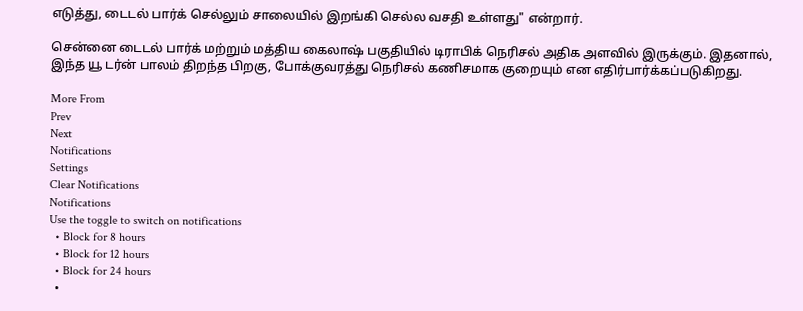எடுத்து, டைடல் பார்க் செல்லும் சாலையில் இறங்கி செல்ல வசதி உள்ளது" என்றார்.

சென்னை டைடல் பார்க் மற்றும் மத்திய கைலாஷ் பகுதியில் டிராபிக் நெரிசல் அதிக அளவில் இருக்கும். இதனால், இந்த யூ டர்ன் பாலம் திறந்த பிறகு, போக்குவரத்து நெரிசல் கணிசமாக குறையும் என எதிர்பார்க்கப்படுகிறது.

More From
Prev
Next
Notifications
Settings
Clear Notifications
Notifications
Use the toggle to switch on notifications
  • Block for 8 hours
  • Block for 12 hours
  • Block for 24 hours
  •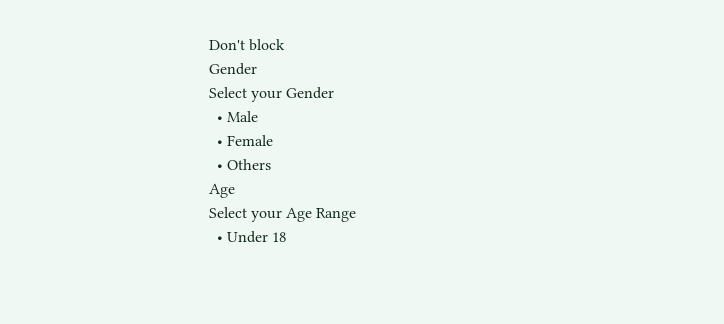Don't block
Gender
Select your Gender
  • Male
  • Female
  • Others
Age
Select your Age Range
  • Under 18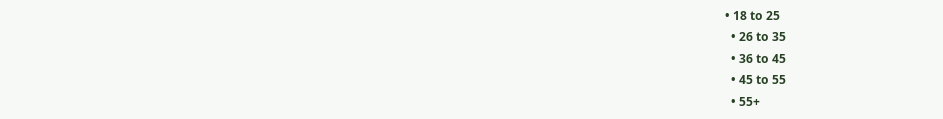• 18 to 25
  • 26 to 35
  • 36 to 45
  • 45 to 55
  • 55+